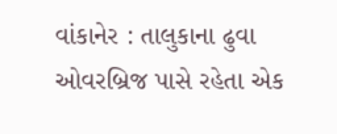વાંકાનેર : તાલુકાના ઢુવા ઓવરબ્રિજ પાસે રહેતા એક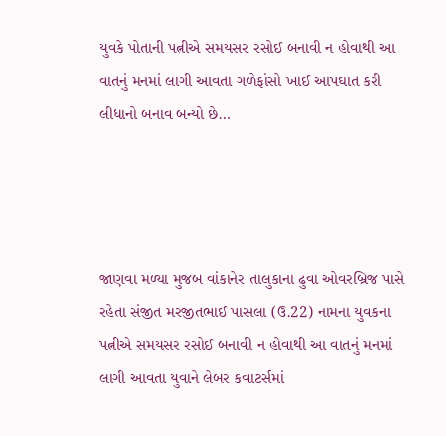યુવકે પોતાની પત્નીએ સમયસર રસોઈ બનાવી ન હોવાથી આ વાતનું મનમાં લાગી આવતા ગળેફાંસો ખાઈ આપઘાત કરી લીધાનો બનાવ બન્યો છે…




જાણવા મળ્યા મુજબ વાંકાનેર તાલુકાના ઢુવા ઓવરબ્રિજ પાસે રહેતા સંજીત મરજીતભાઈ પાસલા (ઉ.22) નામના યુવકના પત્નીએ સમયસર રસોઈ બનાવી ન હોવાથી આ વાતનું મનમાં લાગી આવતા યુવાને લેબર કવાટર્સમાં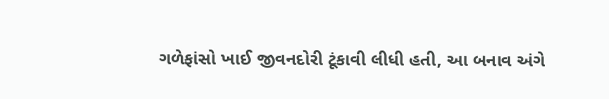ગળેફાંસો ખાઈ જીવનદોરી ટૂંકાવી લીધી હતી, આ બનાવ અંગે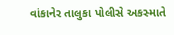વાંકાનેર તાલુકા પોલીસે અકસ્માતે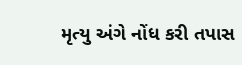મૃત્યુ અંગે નોંધ કરી તપાસ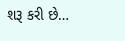શરૂ કરી છે…